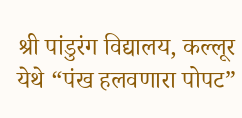श्री पांडुरंग विद्यालय, कल्लूर येथे “पंख हलवणारा पोपट”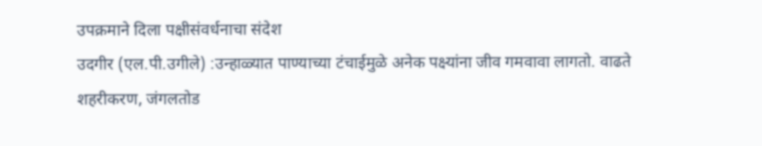उपक्रमाने दिला पक्षीसंवर्धनाचा संदेश
उदगीर (एल.पी.उगीले) :उन्हाळ्यात पाण्याच्या टंचाईमुळे अनेक पक्ष्यांना जीव गमवावा लागतो. वाढते शहरीकरण, जंगलतोड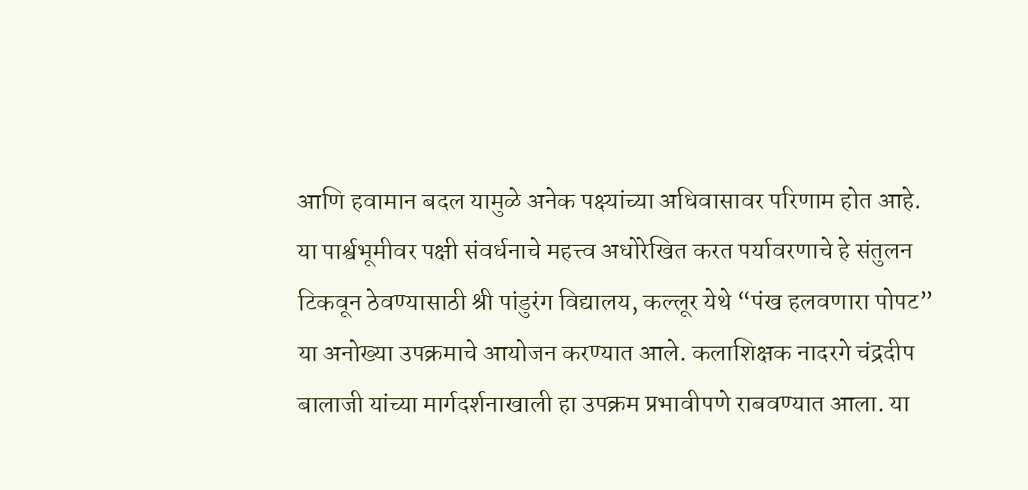आणि हवामान बदल यामुळे अनेक पक्ष्यांच्या अधिवासावर परिणाम होत आहे. या पार्श्वभूमीवर पक्षी संवर्धनाचे महत्त्व अधोरेखित करत पर्यावरणाचे हे संतुलन टिकवून ठेवण्यासाठी श्री पांडुरंग विद्यालय, कल्लूर येथे “पंख हलवणारा पोपट” या अनोख्या उपक्रमाचे आयोजन करण्यात आले. कलाशिक्षक नादरगे चंद्रदीप बालाजी यांच्या मार्गदर्शनाखाली हा उपक्रम प्रभावीपणे राबवण्यात आला. या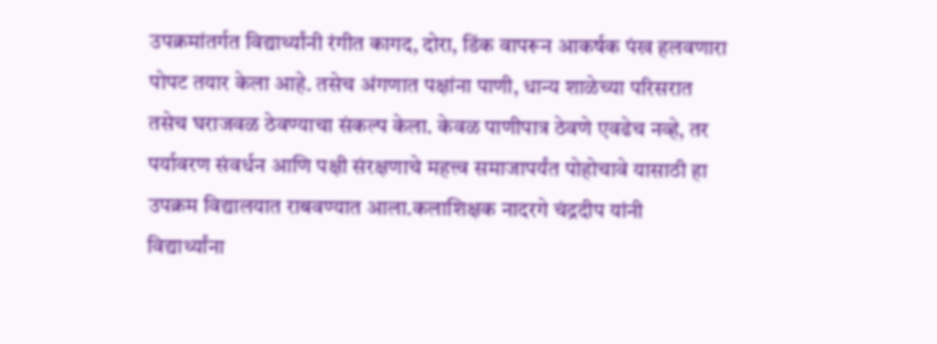उपक्रमांतर्गत विद्यार्थ्यांनी रंगीत कागद, दोरा, डिंक वापरून आकर्षक पंख हलवणारा पोपट तयार केला आहे. तसेच अंगणात पक्षांना पाणी, धान्य शाळेच्या परिसरात तसेच घराजवळ ठेवण्याचा संकल्प केला. केवळ पाणीपात्र ठेवणे एवढेच नव्हे, तर पर्यावरण संवर्धन आणि पक्षी संरक्षणाचे महत्त्व समाजापर्यंत पोहोचावे यासाठी हा उपक्रम विद्यालयात राबवण्यात आला.कलाशिक्षक नादरगे चंद्रदीप यांनी विद्यार्थ्यांना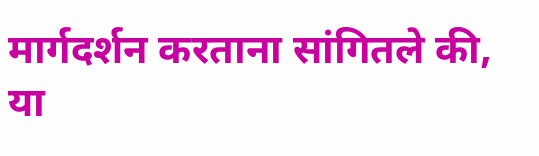मार्गदर्शन करताना सांगितले की, या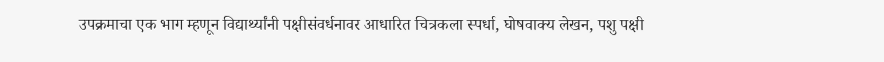उपक्रमाचा एक भाग म्हणून विद्यार्थ्यांनी पक्षीसंवर्धनावर आधारित चित्रकला स्पर्धा, घोषवाक्य लेखन, पशु पक्षी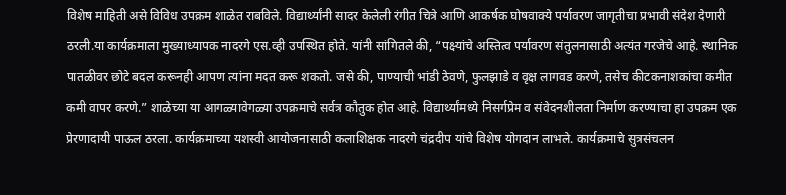विशेष माहिती असे विविध उपक्रम शाळेत राबविले. विद्यार्थ्यांनी सादर केलेली रंगीत चित्रे आणि आकर्षक घोषवाक्ये पर्यावरण जागृतीचा प्रभावी संदेश देणारी ठरली.या कार्यक्रमाला मुख्याध्यापक नादरगे एस.व्ही उपस्थित होते. यांनी सांगितले की, “पक्ष्यांचे अस्तित्व पर्यावरण संतुलनासाठी अत्यंत गरजेचे आहे. स्थानिक पातळीवर छोटे बदल करूनही आपण त्यांना मदत करू शकतो. जसे की, पाण्याची भांडी ठेवणे, फुलझाडे व वृक्ष लागवड करणे, तसेच कीटकनाशकांचा कमीत कमी वापर करणे.” शाळेच्या या आगळ्यावेगळ्या उपक्रमाचे सर्वत्र कौतुक होत आहे. विद्यार्थ्यांमध्ये निसर्गप्रेम व संवेदनशीलता निर्माण करण्याचा हा उपक्रम एक प्रेरणादायी पाऊल ठरला. कार्यक्रमाच्या यशस्वी आयोजनासाठी कलाशिक्षक नादरगे चंद्रदीप यांचे विशेष योगदान लाभले. कार्यक्रमाचे सुत्रसंचलन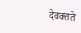देवक्तते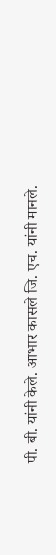पी. बी. यांनी केले. आभार कासले जि. एच. यांनी मानले.